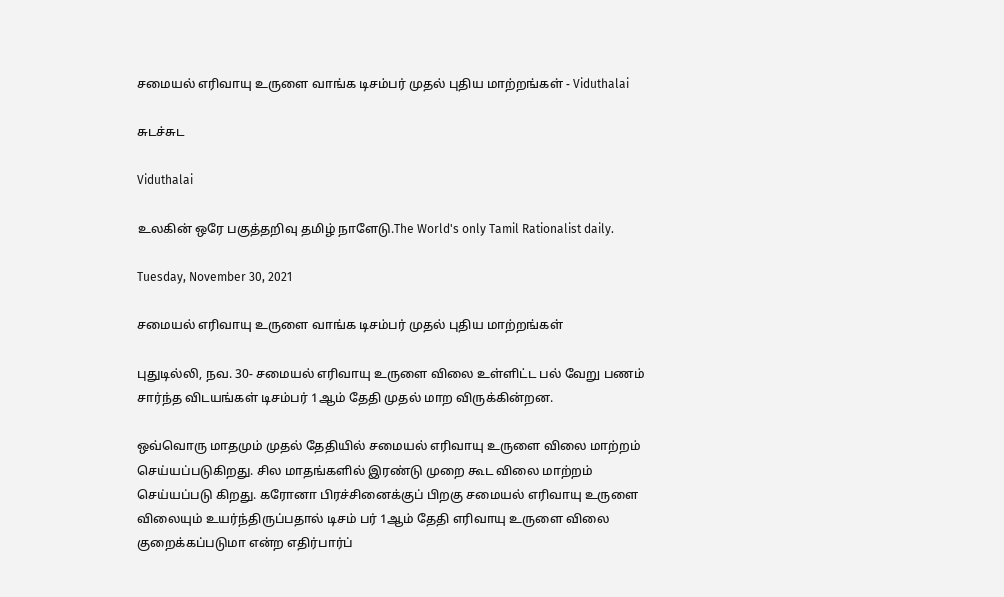சமையல் எரிவாயு உருளை வாங்க டிசம்பர் முதல் புதிய மாற்றங்கள் - Viduthalai

சுடச்சுட

Viduthalai

உலகின் ஒரே பகுத்தறிவு தமிழ் நாளேடு.The World's only Tamil Rationalist daily.

Tuesday, November 30, 2021

சமையல் எரிவாயு உருளை வாங்க டிசம்பர் முதல் புதிய மாற்றங்கள்

புதுடில்லி, நவ. 30- சமையல் எரிவாயு உருளை விலை உள்ளிட்ட பல் வேறு பணம் சார்ந்த விடயங்கள் டிசம்பர் 1ஆம் தேதி முதல் மாற விருக்கின்றன.

ஒவ்வொரு மாதமும் முதல் தேதியில் சமையல் எரிவாயு உருளை விலை மாற்றம் செய்யப்படுகிறது. சில மாதங்களில் இரண்டு முறை கூட விலை மாற்றம் செய்யப்படு கிறது. கரோனா பிரச்சினைக்குப் பிறகு சமையல் எரிவாயு உருளை விலையும் உயர்ந்திருப்பதால் டிசம் பர் 1ஆம் தேதி எரிவாயு உருளை விலை குறைக்கப்படுமா என்ற எதிர்பார்ப்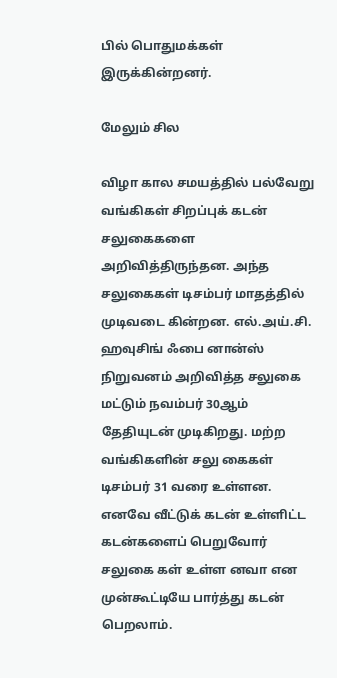பில் பொதுமக்கள் இருக்கின்றனர்.

மேலும் சில

விழா கால சமயத்தில் பல்வேறு வங்கிகள் சிறப்புக் கடன் சலுகைகளை அறிவித்திருந்தன. அந்த சலுகைகள் டிசம்பர் மாதத்தில் முடிவடை கின்றன. எல்.அய்.சி. ஹவுசிங் ஃபை னான்ஸ் நிறுவனம் அறிவித்த சலுகை மட்டும் நவம்பர் 30ஆம் தேதியுடன் முடிகிறது. மற்ற வங்கிகளின் சலு கைகள் டிசம்பர் 31 வரை உள்ளன. எனவே வீட்டுக் கடன் உள்ளிட்ட கடன்களைப் பெறுவோர் சலுகை கள் உள்ள னவா என முன்கூட்டியே பார்த்து கடன் பெறலாம்.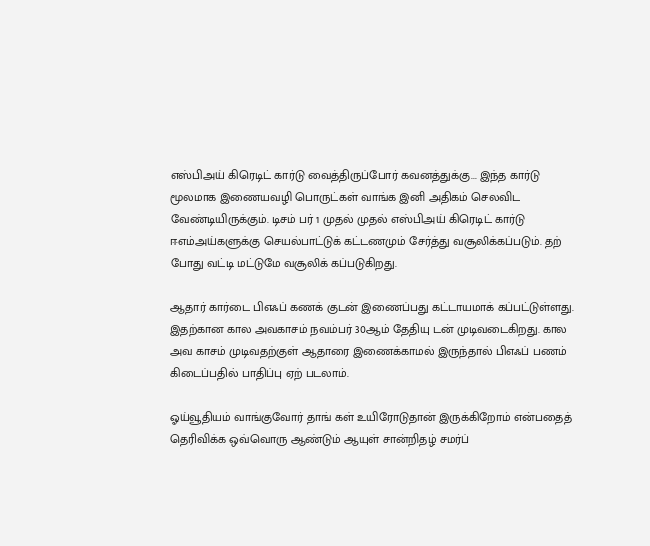எஸ்பிஅய் கிரெடிட் கார்டு வைத்திருப்போர் கவனத்துக்கு... இந்த கார்டு மூலமாக இணையவழி பொருட்கள் வாங்க இனி அதிகம் செலவிட வேண்டியிருக்கும். டிசம் பர் 1 முதல் முதல் எஸ்பிஅய் கிரெடிட் கார்டு ஈஎம்அய்களுக்கு செயல்பாட்டுக் கட்டணமும் சேர்த்து வசூலிக்கப்படும். தற் போது வட்டி மட்டுமே வசூலிக் கப்படுகிறது.

ஆதார் கார்டை பிஎஃப் கணக் குடன் இணைப்பது கட்டாயமாக் கப்பட்டுள்ளது. இதற்கான கால அவகாசம் நவம்பர் 30ஆம் தேதியு டன் முடிவடைகிறது. கால அவ காசம் முடிவதற்குள் ஆதாரை இணைக்காமல் இருந்தால் பிஎஃப் பணம் கிடைப்பதில் பாதிப்பு ஏற் படலாம்.

ஓய்வூதியம் வாங்குவோர் தாங் கள் உயிரோடுதான் இருக்கிறோம் என்பதைத் தெரிவிக்க ஒவ்வொரு ஆண்டும் ஆயுள் சான்றிதழ் சமர்ப்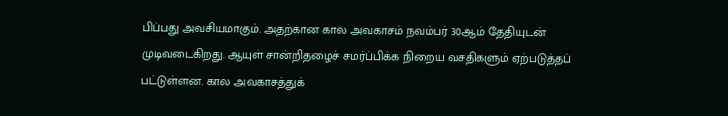பிப்பது அவசியமாகும். அதற்கான கால அவகாசம் நவம்பர் 30ஆம் தேதியுடன் முடிவடைகிறது. ஆயுள் சான்றிதழைச் சமர்ப்பிக்க நிறைய வசதிகளும் ஏற்படுத்தப் பட்டுள்ளன. கால அவகாசத்துக்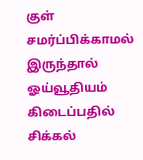குள் சமர்ப்பிக்காமல் இருந்தால் ஓய்வூதியம் கிடைப்பதில் சிக்கல்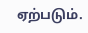ஏற்படும்.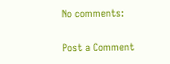No comments:

Post a Comment